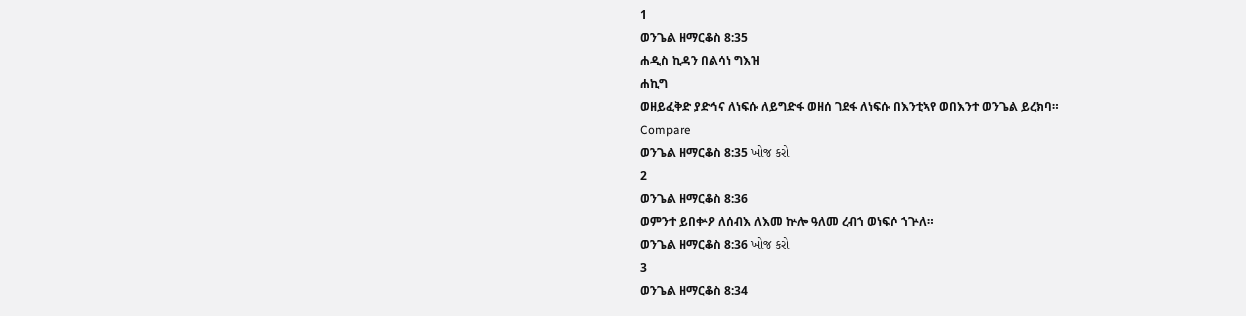1
ወንጌል ዘማርቆስ 8:35
ሐዲስ ኪዳን በልሳነ ግእዝ
ሐኪግ
ወዘይፈቅድ ያድኅና ለነፍሱ ለይግድፋ ወዘሰ ገደፋ ለነፍሱ በእንቲኣየ ወበእንተ ወንጌል ይረክባ።
Compare
ወንጌል ዘማርቆስ 8:35 ખોજ કરો
2
ወንጌል ዘማርቆስ 8:36
ወምንተ ይበቍዖ ለሰብእ ለእመ ኵሎ ዓለመ ረብኀ ወነፍሶ ኀጕለ።
ወንጌል ዘማርቆስ 8:36 ખોજ કરો
3
ወንጌል ዘማርቆስ 8:34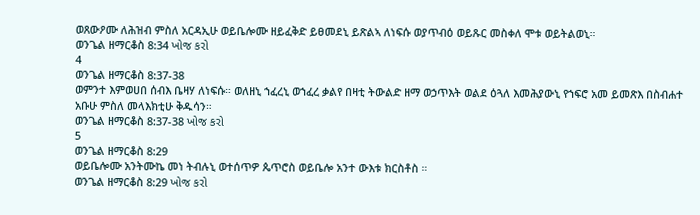ወጸውዖሙ ለሕዝብ ምስለ አርዳኢሁ ወይቤሎሙ ዘይፈቅድ ይፀመደኒ ይጽልኣ ለነፍሱ ወያጥብዕ ወይጹር መስቀለ ሞቱ ወይትልወኒ።
ወንጌል ዘማርቆስ 8:34 ખોજ કરો
4
ወንጌል ዘማርቆስ 8:37-38
ወምንተ እምወሀበ ሰብእ ቤዛሃ ለነፍሱ። ወለዘኒ ኀፈረኒ ወኀፈረ ቃልየ በዛቲ ትውልድ ዘማ ወኃጥእት ወልደ ዕጓለ እመሕያውኒ የኀፍሮ አመ ይመጽእ በስብሐተ አቡሁ ምስለ መላእክቲሁ ቅዱሳን።
ወንጌል ዘማርቆስ 8:37-38 ખોજ કરો
5
ወንጌል ዘማርቆስ 8:29
ወይቤሎሙ አንትሙኬ መነ ትብሉኒ ወተሰጥዎ ጴጥሮስ ወይቤሎ አንተ ውእቱ ክርስቶስ ።
ወንጌል ዘማርቆስ 8:29 ખોજ કરો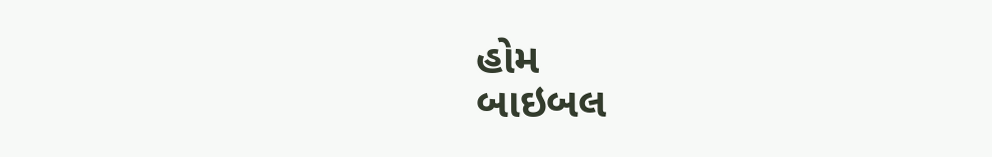હોમ
બાઇબલ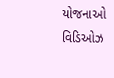યોજનાઓ
વિડિઓઝ